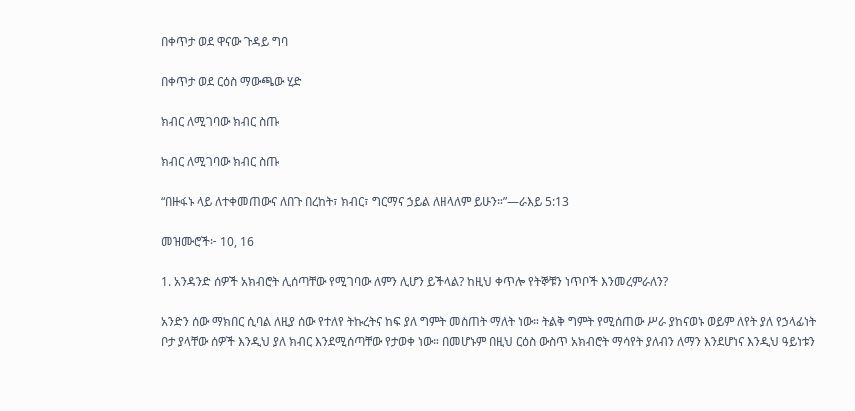በቀጥታ ወደ ዋናው ጉዳይ ግባ

በቀጥታ ወደ ርዕስ ማውጫው ሂድ

ክብር ለሚገባው ክብር ስጡ

ክብር ለሚገባው ክብር ስጡ

“በዙፋኑ ላይ ለተቀመጠውና ለበጉ በረከት፣ ክብር፣ ግርማና ኃይል ለዘላለም ይሁን።”—ራእይ 5:13

መዝሙሮች፦ 10, 16

1. አንዳንድ ሰዎች አክብሮት ሊሰጣቸው የሚገባው ለምን ሊሆን ይችላል? ከዚህ ቀጥሎ የትኞቹን ነጥቦች እንመረምራለን?

አንድን ሰው ማክበር ሲባል ለዚያ ሰው የተለየ ትኩረትና ከፍ ያለ ግምት መስጠት ማለት ነው። ትልቅ ግምት የሚሰጠው ሥራ ያከናወኑ ወይም ለየት ያለ የኃላፊነት ቦታ ያላቸው ሰዎች እንዲህ ያለ ክብር እንደሚሰጣቸው የታወቀ ነው። በመሆኑም በዚህ ርዕስ ውስጥ አክብሮት ማሳየት ያለብን ለማን እንደሆነና እንዲህ ዓይነቱን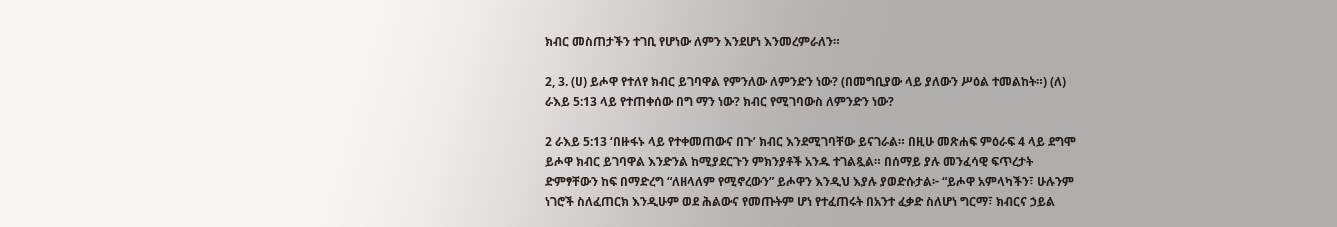ክብር መስጠታችን ተገቢ የሆነው ለምን እንደሆነ እንመረምራለን።

2, 3. (ሀ) ይሖዋ የተለየ ክብር ይገባዋል የምንለው ለምንድን ነው? (በመግቢያው ላይ ያለውን ሥዕል ተመልከት።) (ለ) ራእይ 5:13 ላይ የተጠቀሰው በግ ማን ነው? ክብር የሚገባውስ ለምንድን ነው?

2 ራእይ 5:13 ‘በዙፋኑ ላይ የተቀመጠውና በጉ’ ክብር እንደሚገባቸው ይናገራል። በዚሁ መጽሐፍ ምዕራፍ 4 ላይ ደግሞ ይሖዋ ክብር ይገባዋል እንድንል ከሚያደርጉን ምክንያቶች አንዱ ተገልጿል። በሰማይ ያሉ መንፈሳዊ ፍጥረታት ድምፃቸውን ከፍ በማድረግ “ለዘላለም የሚኖረውን” ይሖዋን እንዲህ እያሉ ያወድሱታል፦ “ይሖዋ አምላካችን፣ ሁሉንም ነገሮች ስለፈጠርክ እንዲሁም ወደ ሕልውና የመጡትም ሆነ የተፈጠሩት በአንተ ፈቃድ ስለሆነ ግርማ፣ ክብርና ኃይል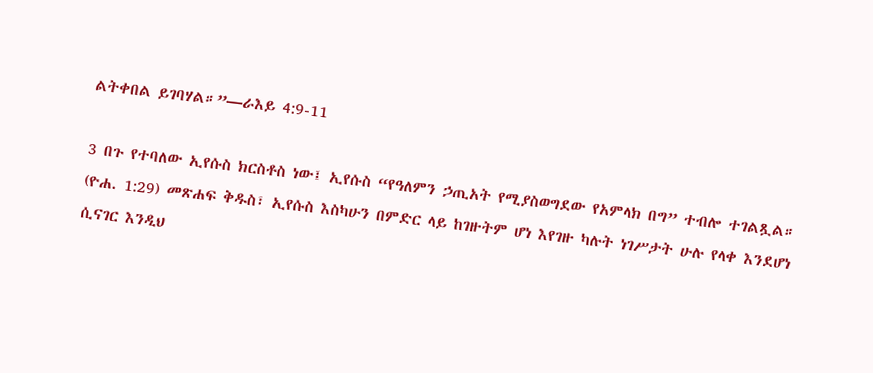ልትቀበል ይገባሃል።”—ራእይ 4:9-11

3 በጉ የተባለው ኢየሱስ ክርስቶስ ነው፤ ኢየሱስ “የዓለምን ኃጢአት የሚያስወግደው የአምላክ በግ” ተብሎ ተገልጿል። (ዮሐ. 1:29) መጽሐፍ ቅዱስ፣ ኢየሱስ እስካሁን በምድር ላይ ከገዙትም ሆነ እየገዙ ካሉት ነገሥታት ሁሉ የላቀ እንደሆነ ሲናገር እንዲህ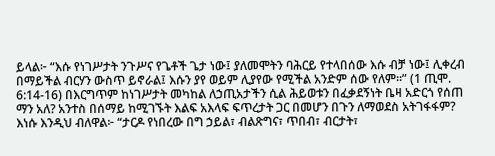ይላል፦ “እሱ የነገሥታት ንጉሥና የጌቶች ጌታ ነው፤ ያለመሞትን ባሕርይ የተላበሰው እሱ ብቻ ነው፤ ሊቀረብ በማይችል ብርሃን ውስጥ ይኖራል፤ እሱን ያየ ወይም ሊያየው የሚችል አንድም ሰው የለም።” (1 ጢሞ. 6:14-16) በእርግጥም ከነገሥታት መካከል ለኃጢአታችን ሲል ሕይወቱን በፈቃደኝነት ቤዛ አድርጎ የሰጠ ማን አለ? አንተስ በሰማይ ከሚገኙት እልፍ አእላፍ ፍጥረታት ጋር በመሆን በጉን ለማወደስ አትገፋፋም? እነሱ እንዲህ ብለዋል፦ “ታርዶ የነበረው በግ ኃይል፣ ብልጽግና፣ ጥበብ፣ ብርታት፣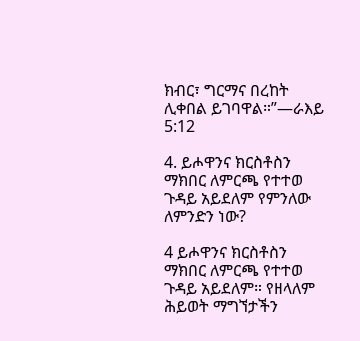ክብር፣ ግርማና በረከት ሊቀበል ይገባዋል።”—ራእይ 5:12

4. ይሖዋንና ክርስቶስን ማክበር ለምርጫ የተተወ ጉዳይ አይደለም የምንለው ለምንድን ነው?

4 ይሖዋንና ክርስቶስን ማክበር ለምርጫ የተተወ ጉዳይ አይደለም። የዘላለም ሕይወት ማግኘታችን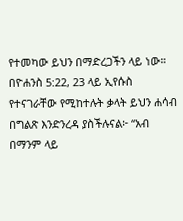የተመካው ይህን በማድረጋችን ላይ ነው። በዮሐንስ 5:22, 23 ላይ ኢየሱስ የተናገራቸው የሚከተሉት ቃላት ይህን ሐሳብ በግልጽ እንድንረዳ ያስችሉናል፦ “አብ በማንም ላይ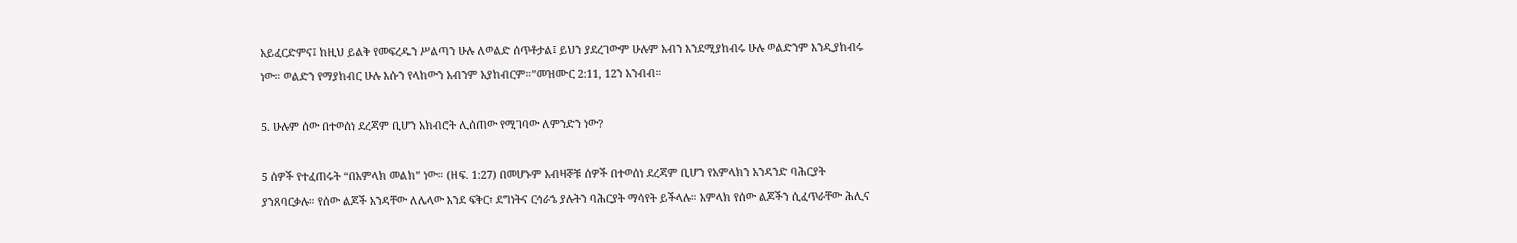አይፈርድምና፤ ከዚህ ይልቅ የመፍረዱን ሥልጣን ሁሉ ለወልድ ሰጥቶታል፤ ይህን ያደረገውም ሁሉም አብን እንደሚያከብሩ ሁሉ ወልድንም እንዲያከብሩ ነው። ወልድን የማያከብር ሁሉ እሱን የላከውን አብንም አያከብርም።”መዝሙር 2:11, 12ን አንብብ።

5. ሁሉም ሰው በተወሰነ ደረጃም ቢሆን አክብሮት ሊሰጠው የሚገባው ለምንድን ነው?

5 ሰዎች የተፈጠሩት “በአምላክ መልክ” ነው። (ዘፍ. 1:27) በመሆኑም አብዛኞቹ ሰዎች በተወሰነ ደረጃም ቢሆን የአምላክን አንዳንድ ባሕርያት ያንጸባርቃሉ። የሰው ልጆች አንዳቸው ለሌላው እንደ ፍቅር፣ ደግነትና ርኅራኄ ያሉትን ባሕርያት ማሳየት ይችላሉ። አምላክ የሰው ልጆችን ሲፈጥራቸው ሕሊና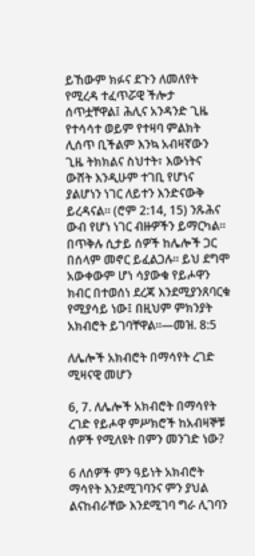ይኸውም ክፉና ደጉን ለመለየት የሚረዳ ተፈጥሯዊ ችሎታ ሰጥቷቸዋል፤ ሕሊና አንዳንድ ጊዜ የተሳሳተ ወይም የተዛባ ምልክት ሊሰጥ ቢችልም እንኳ አብዛኛውን ጊዜ ትክክልና ስህተት፣ እውነትና ውሸት እንዲሁም ተገቢ የሆነና ያልሆነን ነገር ለይተን እንድናውቅ ይረዳናል። (ሮም 2:14, 15) ንጹሕና ውብ የሆነ ነገር ብዙዎችን ይማርካል። በጥቅሉ ሲታይ ሰዎች ከሌሎች ጋር በሰላም መኖር ይፈልጋሉ። ይህ ደግሞ አውቀውም ሆነ ሳያውቁ የይሖዋን ክብር በተወሰነ ደረጃ እንደሚያንጸባርቁ የሚያሳይ ነው፤ በዚህም ምክንያት አክብሮት ይገባቸዋል።—መዝ. 8:5

ለሌሎች አክብሮት በማሳየት ረገድ ሚዛናዊ መሆን

6, 7. ለሌሎች አክብሮት በማሳየት ረገድ የይሖዋ ምሥክሮች ከአብዛኞቹ ሰዎች የሚለዩት በምን መንገድ ነው?

6 ለሰዎች ምን ዓይነት አክብሮት ማሳየት እንደሚገባንና ምን ያህል ልናከብራቸው እንደሚገባ ግራ ሊገባን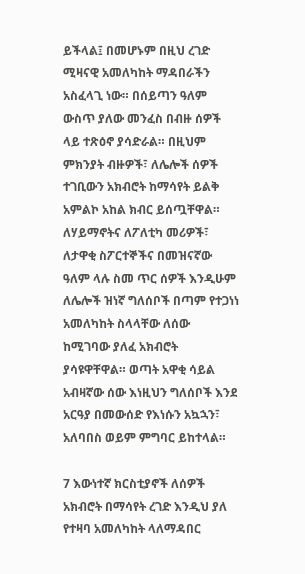ይችላል፤ በመሆኑም በዚህ ረገድ ሚዛናዊ አመለካከት ማዳበራችን አስፈላጊ ነው። በሰይጣን ዓለም ውስጥ ያለው መንፈስ በብዙ ሰዎች ላይ ተጽዕኖ ያሳድራል። በዚህም ምክንያት ብዙዎች፣ ለሌሎች ሰዎች ተገቢውን አክብሮት ከማሳየት ይልቅ አምልኮ አከል ክብር ይሰጧቸዋል። ለሃይማኖትና ለፖለቲካ መሪዎች፣ ለታዋቂ ስፖርተኞችና በመዝናኛው ዓለም ላሉ ስመ ጥር ሰዎች እንዲሁም ለሌሎች ዝነኛ ግለሰቦች በጣም የተጋነነ አመለካከት ስላላቸው ለሰው ከሚገባው ያለፈ አክብሮት ያሳዩዋቸዋል። ወጣት አዋቂ ሳይል አብዛኛው ሰው እነዚህን ግለሰቦች እንደ አርዓያ በመውሰድ የእነሱን አኳኋን፣ አለባበስ ወይም ምግባር ይከተላል።

7 እውነተኛ ክርስቲያኖች ለሰዎች አክብሮት በማሳየት ረገድ እንዲህ ያለ የተዛባ አመለካከት ላለማዳበር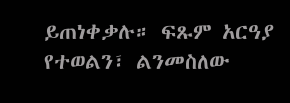ይጠነቀቃሉ። ፍጹም አርዓያ የተወልን፣ ልንመስለው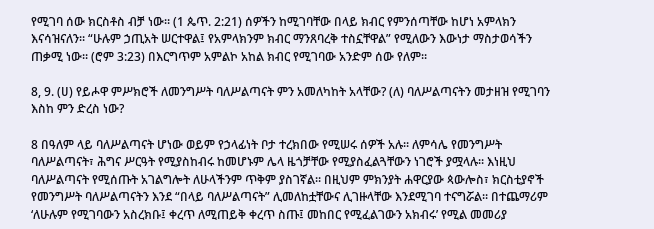የሚገባ ሰው ክርስቶስ ብቻ ነው። (1 ጴጥ. 2:21) ሰዎችን ከሚገባቸው በላይ ክብር የምንሰጣቸው ከሆነ አምላክን እናሳዝናለን። “ሁሉም ኃጢአት ሠርተዋል፤ የአምላክንም ክብር ማንጸባረቅ ተስኗቸዋል” የሚለውን እውነታ ማስታወሳችን ጠቃሚ ነው። (ሮም 3:23) በእርግጥም አምልኮ አከል ክብር የሚገባው አንድም ሰው የለም።

8, 9. (ሀ) የይሖዋ ምሥክሮች ለመንግሥት ባለሥልጣናት ምን አመለካከት አላቸው? (ለ) ባለሥልጣናትን መታዘዝ የሚገባን እስከ ምን ድረስ ነው?

8 በዓለም ላይ ባለሥልጣናት ሆነው ወይም የኃላፊነት ቦታ ተረክበው የሚሠሩ ሰዎች አሉ። ለምሳሌ የመንግሥት ባለሥልጣናት፣ ሕግና ሥርዓት የሚያስከብሩ ከመሆኑም ሌላ ዜጎቻቸው የሚያስፈልጓቸውን ነገሮች ያሟላሉ። እነዚህ ባለሥልጣናት የሚሰጡት አገልግሎት ለሁላችንም ጥቅም ያስገኛል። በዚህም ምክንያት ሐዋርያው ጳውሎስ፣ ክርስቲያኖች የመንግሥት ባለሥልጣናትን እንደ “በላይ ባለሥልጣናት” ሊመለከቷቸውና ሊገዙላቸው እንደሚገባ ተናግሯል። በተጨማሪም ‘ለሁሉም የሚገባውን አስረክቡ፤ ቀረጥ ለሚጠይቅ ቀረጥ ስጡ፤ መከበር የሚፈልገውን አክብሩ’ የሚል መመሪያ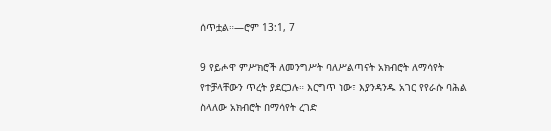ሰጥቷል።—ሮም 13:1, 7

9 የይሖዋ ምሥክሮች ለመንግሥት ባለሥልጣናት አክብሮት ለማሳየት የተቻላቸውን ጥረት ያደርጋሉ። እርግጥ ነው፣ እያንዳንዱ አገር የየራሱ ባሕል ስላለው አክብሮት በማሳየት ረገድ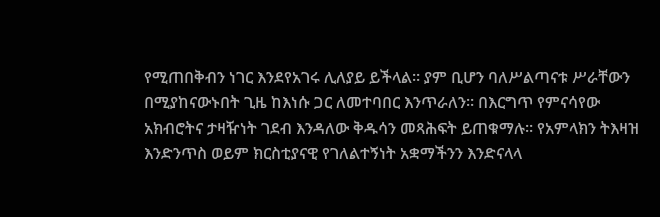የሚጠበቅብን ነገር እንደየአገሩ ሊለያይ ይችላል። ያም ቢሆን ባለሥልጣናቱ ሥራቸውን በሚያከናውኑበት ጊዜ ከእነሱ ጋር ለመተባበር እንጥራለን። በእርግጥ የምናሳየው አክብሮትና ታዛዥነት ገደብ እንዳለው ቅዱሳን መጻሕፍት ይጠቁማሉ። የአምላክን ትእዛዝ እንድንጥስ ወይም ክርስቲያናዊ የገለልተኝነት አቋማችንን እንድናላላ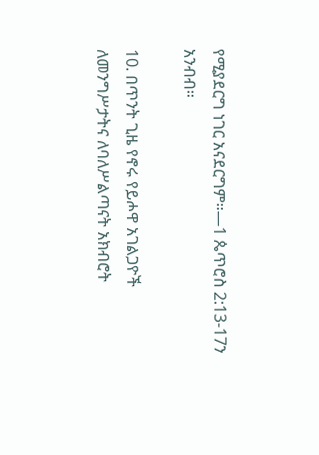የሚያደርግ ነገር አናደርግም።—1 ጴጥሮስ 2:13-17ን አንብብ።

10. በጥንት ጊዜ የኖሩ የይሖዋ አገልጋዮች ለመንግሥታትና ለባለሥልጣናት አክብሮት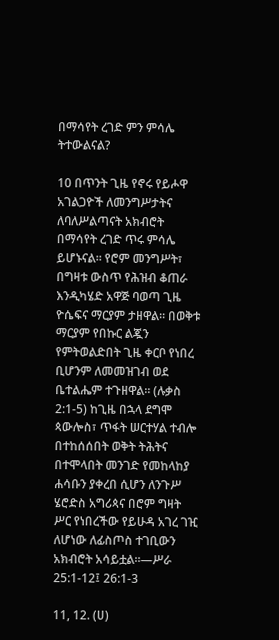በማሳየት ረገድ ምን ምሳሌ ትተውልናል?

10 በጥንት ጊዜ የኖሩ የይሖዋ አገልጋዮች ለመንግሥታትና ለባለሥልጣናት አክብሮት በማሳየት ረገድ ጥሩ ምሳሌ ይሆኑናል። የሮም መንግሥት፣ በግዛቱ ውስጥ የሕዝብ ቆጠራ እንዲካሄድ አዋጅ ባወጣ ጊዜ ዮሴፍና ማርያም ታዘዋል። በወቅቱ ማርያም የበኩር ልጇን የምትወልድበት ጊዜ ቀርቦ የነበረ ቢሆንም ለመመዝገብ ወደ ቤተልሔም ተጉዘዋል። (ሉቃስ 2:1-5) ከጊዜ በኋላ ደግሞ ጳውሎስ፣ ጥፋት ሠርተሃል ተብሎ በተከሰሰበት ወቅት ትሕትና በተሞላበት መንገድ የመከላከያ ሐሳቡን ያቀረበ ሲሆን ለንጉሥ ሄሮድስ አግሪጳና በሮም ግዛት ሥር የነበረችው የይሁዳ አገረ ገዢ ለሆነው ለፊስጦስ ተገቢውን አክብሮት አሳይቷል።—ሥራ 25:1-12፤ 26:1-3

11, 12. (ሀ)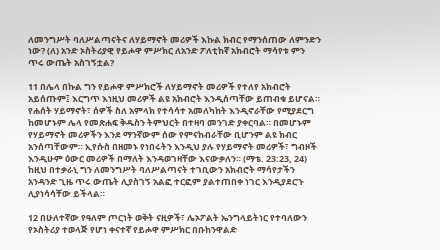ለመንግሥት ባለሥልጣናትና ለሃይማኖት መሪዎች እኩል ክብር የማንሰጠው ለምንድን ነው? (ለ) አንድ ኦስትሪያዊ የይሖዋ ምሥክር ለአንድ ፖለቲከኛ አክብሮት ማሳየቱ ምን ጥሩ ውጤት አስገኝቷል?

11 በሌላ በኩል ግን የይሖዋ ምሥክሮች ለሃይማኖት መሪዎች የተለየ አክብሮት አይሰጡም፤ እርግጥ እነዚህ መሪዎች ልዩ አክብሮት እንዲሰጣቸው ይጠብቁ ይሆናል። የሐሰት ሃይማኖት፣ ሰዎች ስለ አምላክ የተሳሳተ አመለካከት እንዲኖራቸው የሚያደርግ ከመሆኑም ሌላ የመጽሐፍ ቅዱስን ትምህርት በተዛባ መንገድ ያቀርባል። በመሆኑም የሃይማኖት መሪዎችን እንደ ማንኛውም ሰው የምናከብራቸው ቢሆንም ልዩ ክብር አንሰጣቸውም። ኢየሱስ በዘመኑ የነበሩትን እንዲህ ያሉ የሃይማኖት መሪዎች፣ ግብዞች እንዲሁም ዕውር መሪዎች በማለት እንዳወገዛቸው እናውቃለን። (ማቴ. 23:23, 24) ከዚህ በተቃራኒ ግን ለመንግሥት ባለሥልጣናት ተገቢውን አክብሮት ማሳየታችን አንዳንድ ጊዜ ጥሩ ውጤት ሊያስገኝ አልፎ ተርፎም ያልተጠበቀ ነገር እንዲያደርጉ ሊያነሳሳቸው ይችላል።

12 በሁለተኛው የዓለም ጦርነት ወቅት ናዚዎች፣ ሌኦፖልት ኤንግላይትነር የተባለውን የኦስትሪያ ተወላጅ የሆነ ቀናተኛ የይሖዋ ምሥክር በቡከንዋልድ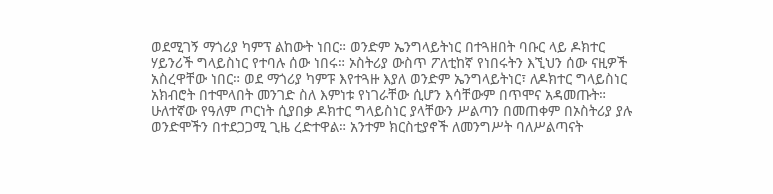ወደሚገኝ ማጎሪያ ካምፕ ልከውት ነበር። ወንድም ኤንግላይትነር በተጓዘበት ባቡር ላይ ዶክተር ሃይንሪች ግላይስነር የተባሉ ሰው ነበሩ። ኦስትሪያ ውስጥ ፖለቲከኛ የነበሩትን እኚህን ሰው ናዚዎች አስረዋቸው ነበር። ወደ ማጎሪያ ካምፑ እየተጓዙ እያለ ወንድም ኤንግላይትነር፣ ለዶክተር ግላይስነር አክብሮት በተሞላበት መንገድ ስለ እምነቱ የነገራቸው ሲሆን እሳቸውም በጥሞና አዳመጡት። ሁለተኛው የዓለም ጦርነት ሲያበቃ ዶክተር ግላይስነር ያላቸውን ሥልጣን በመጠቀም በኦስትሪያ ያሉ ወንድሞችን በተደጋጋሚ ጊዜ ረድተዋል። አንተም ክርስቲያኖች ለመንግሥት ባለሥልጣናት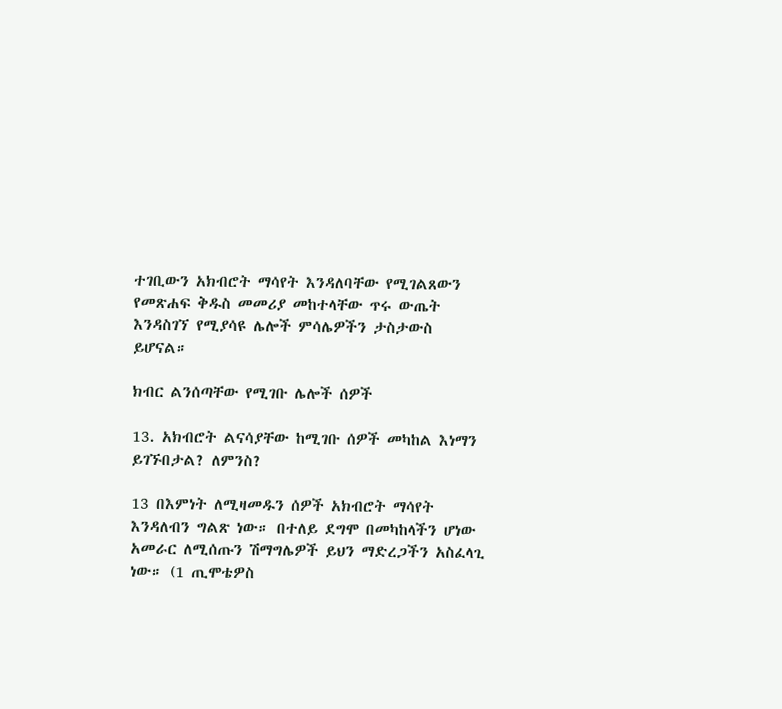ተገቢውን አክብሮት ማሳየት እንዳለባቸው የሚገልጸውን የመጽሐፍ ቅዱስ መመሪያ መከተላቸው ጥሩ ውጤት እንዳስገኘ የሚያሳዩ ሌሎች ምሳሌዎችን ታስታውስ ይሆናል።

ክብር ልንሰጣቸው የሚገቡ ሌሎች ሰዎች

13. አክብሮት ልናሳያቸው ከሚገቡ ሰዎች መካከል እነማን ይገኙበታል? ለምንስ?

13 በእምነት ለሚዛመዱን ሰዎች አክብሮት ማሳየት እንዳለብን ግልጽ ነው። በተለይ ደግሞ በመካከላችን ሆነው አመራር ለሚሰጡን ሽማግሌዎች ይህን ማድረጋችን አስፈላጊ ነው። (1 ጢሞቴዎስ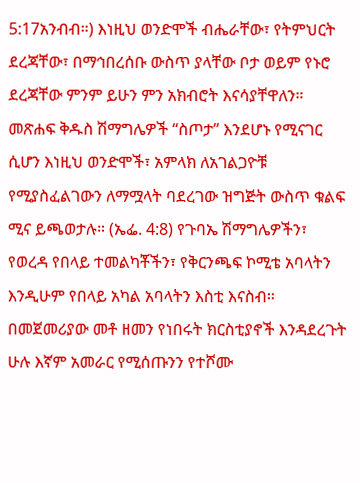5:17አንብብ።) እነዚህ ወንድሞች ብሔራቸው፣ የትምህርት ደረጃቸው፣ በማኅበረሰቡ ውስጥ ያላቸው ቦታ ወይም የኑሮ ደረጃቸው ምንም ይሁን ምን አክብሮት እናሳያቸዋለን። መጽሐፍ ቅዱስ ሽማግሌዎች “ስጦታ” እንደሆኑ የሚናገር ሲሆን እነዚህ ወንድሞች፣ አምላክ ለአገልጋዮቹ የሚያስፈልገውን ለማሟላት ባደረገው ዝግጅት ውስጥ ቁልፍ ሚና ይጫወታሉ። (ኤፌ. 4:8) የጉባኤ ሽማግሌዎችን፣ የወረዳ የበላይ ተመልካቾችን፣ የቅርንጫፍ ኮሚቴ አባላትን እንዲሁም የበላይ አካል አባላትን እስቲ እናስብ። በመጀመሪያው መቶ ዘመን የነበሩት ክርስቲያኖች እንዳደረጉት ሁሉ እኛም አመራር የሚሰጡንን የተሾሙ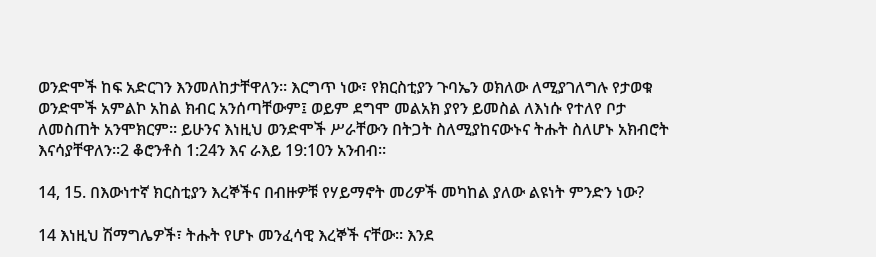ወንድሞች ከፍ አድርገን እንመለከታቸዋለን። እርግጥ ነው፣ የክርስቲያን ጉባኤን ወክለው ለሚያገለግሉ የታወቁ ወንድሞች አምልኮ አከል ክብር አንሰጣቸውም፤ ወይም ደግሞ መልአክ ያየን ይመስል ለእነሱ የተለየ ቦታ ለመስጠት አንሞክርም። ይሁንና እነዚህ ወንድሞች ሥራቸውን በትጋት ስለሚያከናውኑና ትሑት ስለሆኑ አክብሮት እናሳያቸዋለን።2 ቆሮንቶስ 1:24ን እና ራእይ 19:10ን አንብብ።

14, 15. በእውነተኛ ክርስቲያን እረኞችና በብዙዎቹ የሃይማኖት መሪዎች መካከል ያለው ልዩነት ምንድን ነው?

14 እነዚህ ሽማግሌዎች፣ ትሑት የሆኑ መንፈሳዊ እረኞች ናቸው። እንደ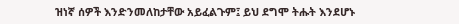ዝነኛ ሰዎች እንድንመለከታቸው አይፈልጉም፤ ይህ ደግሞ ትሑት እንደሆኑ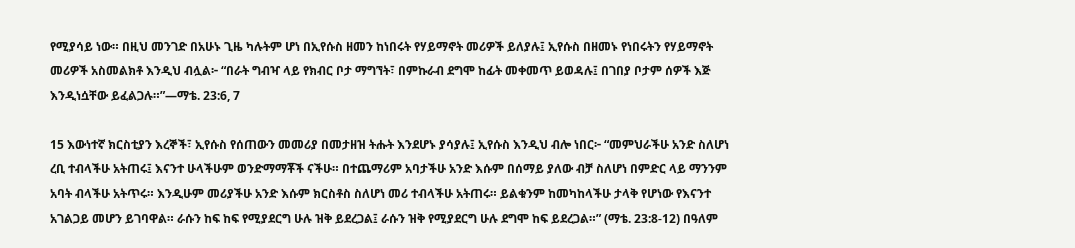የሚያሳይ ነው። በዚህ መንገድ በአሁኑ ጊዜ ካሉትም ሆነ በኢየሱስ ዘመን ከነበሩት የሃይማኖት መሪዎች ይለያሉ፤ ኢየሱስ በዘመኑ የነበሩትን የሃይማኖት መሪዎች አስመልክቶ እንዲህ ብሏል፦ “በራት ግብዣ ላይ የክብር ቦታ ማግኘት፣ በምኩራብ ደግሞ ከፊት መቀመጥ ይወዳሉ፤ በገበያ ቦታም ሰዎች እጅ እንዲነሷቸው ይፈልጋሉ።”—ማቴ. 23:6, 7

15 እውነተኛ ክርስቲያን እረኞች፣ ኢየሱስ የሰጠውን መመሪያ በመታዘዝ ትሑት እንደሆኑ ያሳያሉ፤ ኢየሱስ እንዲህ ብሎ ነበር፦ “መምህራችሁ አንድ ስለሆነ ረቢ ተብላችሁ አትጠሩ፤ እናንተ ሁላችሁም ወንድማማቾች ናችሁ። በተጨማሪም አባታችሁ አንድ እሱም በሰማይ ያለው ብቻ ስለሆነ በምድር ላይ ማንንም አባት ብላችሁ አትጥሩ። እንዲሁም መሪያችሁ አንድ እሱም ክርስቶስ ስለሆነ መሪ ተብላችሁ አትጠሩ። ይልቁንም ከመካከላችሁ ታላቅ የሆነው የእናንተ አገልጋይ መሆን ይገባዋል። ራሱን ከፍ ከፍ የሚያደርግ ሁሉ ዝቅ ይደረጋል፤ ራሱን ዝቅ የሚያደርግ ሁሉ ደግሞ ከፍ ይደረጋል።” (ማቴ. 23:8-12) በዓለም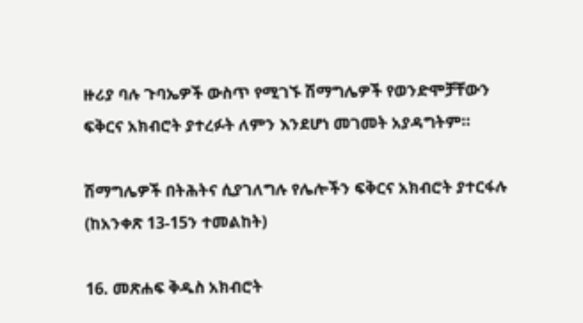ዙሪያ ባሉ ጉባኤዎች ውስጥ የሚገኙ ሽማግሌዎች የወንድሞቻቸውን ፍቅርና አክብሮት ያተረፉት ለምን እንደሆነ መገመት አያዳግትም።

ሽማግሌዎች በትሕትና ሲያገለግሉ የሌሎችን ፍቅርና አክብሮት ያተርፋሉ (ከአንቀጽ 13-15ን ተመልከት)

16. መጽሐፍ ቅዱስ አክብሮት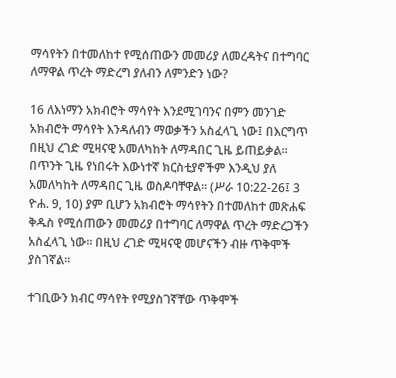ማሳየትን በተመለከተ የሚሰጠውን መመሪያ ለመረዳትና በተግባር ለማዋል ጥረት ማድረግ ያለብን ለምንድን ነው?

16 ለእነማን አክብሮት ማሳየት እንደሚገባንና በምን መንገድ አክብሮት ማሳየት እንዳለብን ማወቃችን አስፈላጊ ነው፤ በእርግጥ በዚህ ረገድ ሚዛናዊ አመለካከት ለማዳበር ጊዜ ይጠይቃል። በጥንት ጊዜ የነበሩት እውነተኛ ክርስቲያኖችም እንዲህ ያለ አመለካከት ለማዳበር ጊዜ ወስዶባቸዋል። (ሥራ 10:22-26፤ 3 ዮሐ. 9, 10) ያም ቢሆን አክብሮት ማሳየትን በተመለከተ መጽሐፍ ቅዱስ የሚሰጠውን መመሪያ በተግባር ለማዋል ጥረት ማድረጋችን አስፈላጊ ነው። በዚህ ረገድ ሚዛናዊ መሆናችን ብዙ ጥቅሞች ያስገኛል።

ተገቢውን ክብር ማሳየት የሚያስገኛቸው ጥቅሞች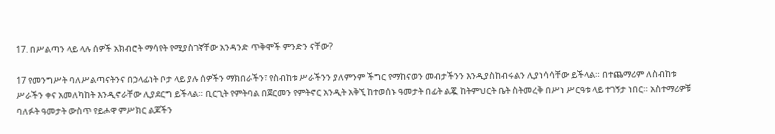17. በሥልጣን ላይ ላሉ ሰዎች አክብሮት ማሳየት የሚያስገኛቸው አንዳንድ ጥቅሞች ምንድን ናቸው?

17 የመንግሥት ባለሥልጣናትንና በኃላፊነት ቦታ ላይ ያሉ ሰዎችን ማክበራችን፣ የስብከቱ ሥራችንን ያለምንም ችግር የማከናወን መብታችንን እንዲያስከብሩልን ሊያነሳሳቸው ይችላል። በተጨማሪም ለስብከቱ ሥራችን ቀና አመለካከት እንዲኖራቸው ሊያደርግ ይችላል። ቢርጊት የምትባል በጀርመን የምትኖር አንዲት አቅኚ ከተወሰኑ ዓመታት በፊት ልጇ ከትምህርት ቤት ስትመረቅ በሥነ ሥርዓቱ ላይ ተገኝታ ነበር። አስተማሪዎቹ ባለፉት ዓመታት ውስጥ የይሖዋ ምሥክር ልጆችን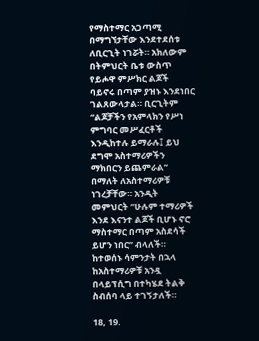የማስተማር አጋጣሚ በማግኘታቸው እንደተደሰቱ ለቢርጊት ነገሯት። አክለውም በትምህርት ቤቱ ውስጥ የይሖዋ ምሥክር ልጆች ባይኖሩ በጣም ያዝኑ እንደነበር ገልጸውላታል። ቢርጊትም “ልጆቻችን የአምላክን የሥነ ምግባር መሥፈርቶች እንዲከተሉ ይማራሉ፤ ይህ ደግሞ አስተማሪዎችን ማክበርን ይጨምራል” በማለት ለአስተማሪዎቹ ነገረቻቸው። አንዲት መምህርት “ሁሉም ተማሪዎች እንደ እናንተ ልጆች ቢሆኑ ኖሮ ማስተማር በጣም አስደሳች ይሆን ነበር” ብላለች። ከተወሰኑ ሳምንታት በኋላ ከአስተማሪዎቹ አንዷ በላይፕሲግ በተካሄደ ትልቅ ስብሰባ ላይ ተገኝታለች።

18, 19.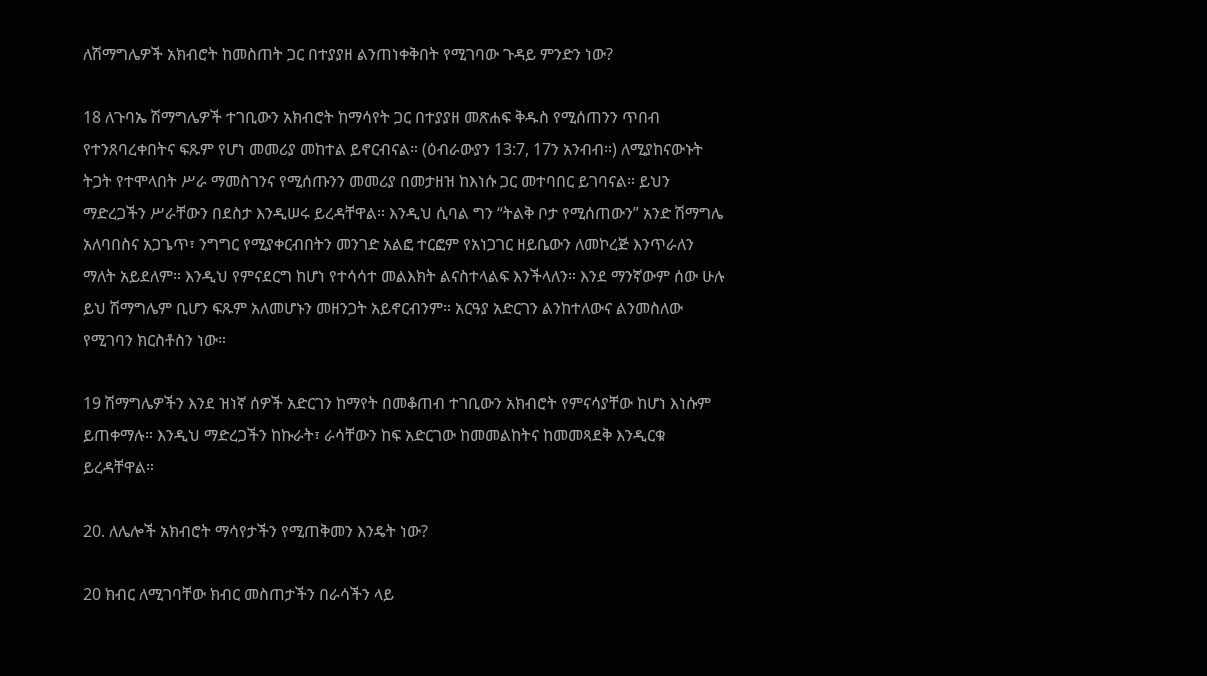ለሽማግሌዎች አክብሮት ከመስጠት ጋር በተያያዘ ልንጠነቀቅበት የሚገባው ጉዳይ ምንድን ነው?

18 ለጉባኤ ሽማግሌዎች ተገቢውን አክብሮት ከማሳየት ጋር በተያያዘ መጽሐፍ ቅዱስ የሚሰጠንን ጥበብ የተንጸባረቀበትና ፍጹም የሆነ መመሪያ መከተል ይኖርብናል። (ዕብራውያን 13:7, 17ን አንብብ።) ለሚያከናውኑት ትጋት የተሞላበት ሥራ ማመስገንና የሚሰጡንን መመሪያ በመታዘዝ ከእነሱ ጋር መተባበር ይገባናል። ይህን ማድረጋችን ሥራቸውን በደስታ እንዲሠሩ ይረዳቸዋል። እንዲህ ሲባል ግን “ትልቅ ቦታ የሚሰጠውን” አንድ ሽማግሌ አለባበስና አጋጌጥ፣ ንግግር የሚያቀርብበትን መንገድ አልፎ ተርፎም የአነጋገር ዘይቤውን ለመኮረጅ እንጥራለን ማለት አይደለም። እንዲህ የምናደርግ ከሆነ የተሳሳተ መልእክት ልናስተላልፍ እንችላለን። እንደ ማንኛውም ሰው ሁሉ ይህ ሽማግሌም ቢሆን ፍጹም አለመሆኑን መዘንጋት አይኖርብንም። አርዓያ አድርገን ልንከተለውና ልንመስለው የሚገባን ክርስቶስን ነው።

19 ሽማግሌዎችን እንደ ዝነኛ ሰዎች አድርገን ከማየት በመቆጠብ ተገቢውን አክብሮት የምናሳያቸው ከሆነ እነሱም ይጠቀማሉ። እንዲህ ማድረጋችን ከኩራት፣ ራሳቸውን ከፍ አድርገው ከመመልከትና ከመመጻደቅ እንዲርቁ ይረዳቸዋል።

20. ለሌሎች አክብሮት ማሳየታችን የሚጠቅመን እንዴት ነው?

20 ክብር ለሚገባቸው ክብር መስጠታችን በራሳችን ላይ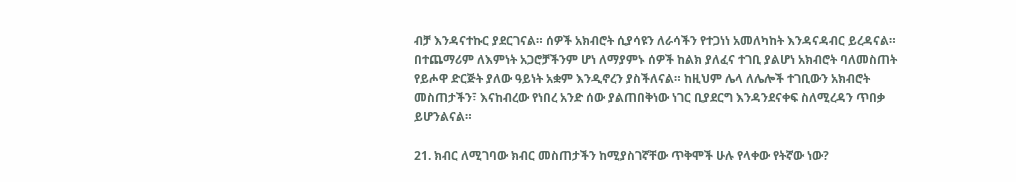ብቻ እንዳናተኩር ያደርገናል። ሰዎች አክብሮት ሲያሳዩን ለራሳችን የተጋነነ አመለካከት እንዳናዳብር ይረዳናል። በተጨማሪም ለእምነት አጋሮቻችንም ሆነ ለማያምኑ ሰዎች ከልክ ያለፈና ተገቢ ያልሆነ አክብሮት ባለመስጠት የይሖዋ ድርጅት ያለው ዓይነት አቋም እንዲኖረን ያስችለናል። ከዚህም ሌላ ለሌሎች ተገቢውን አክብሮት መስጠታችን፣ እናከብረው የነበረ አንድ ሰው ያልጠበቅነው ነገር ቢያደርግ እንዳንደናቀፍ ስለሚረዳን ጥበቃ ይሆንልናል።

21. ክብር ለሚገባው ክብር መስጠታችን ከሚያስገኛቸው ጥቅሞች ሁሉ የላቀው የትኛው ነው?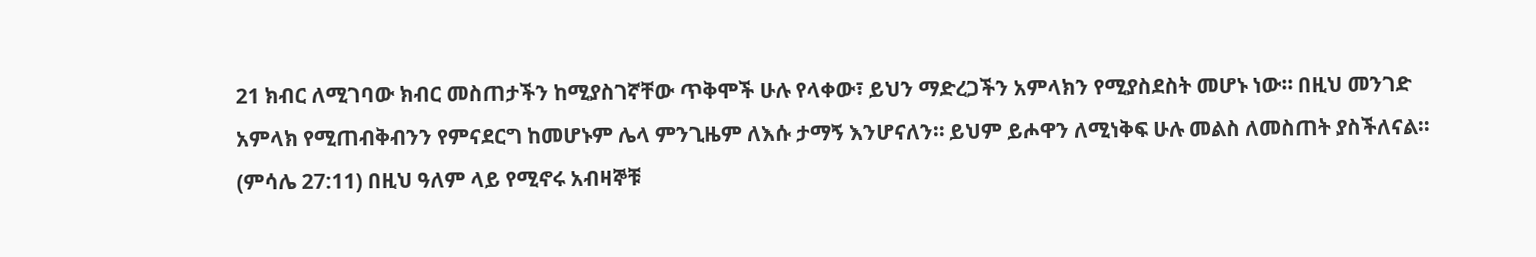21 ክብር ለሚገባው ክብር መስጠታችን ከሚያስገኛቸው ጥቅሞች ሁሉ የላቀው፣ ይህን ማድረጋችን አምላክን የሚያስደስት መሆኑ ነው። በዚህ መንገድ አምላክ የሚጠብቅብንን የምናደርግ ከመሆኑም ሌላ ምንጊዜም ለእሱ ታማኝ እንሆናለን። ይህም ይሖዋን ለሚነቅፍ ሁሉ መልስ ለመስጠት ያስችለናል። (ምሳሌ 27:11) በዚህ ዓለም ላይ የሚኖሩ አብዛኞቹ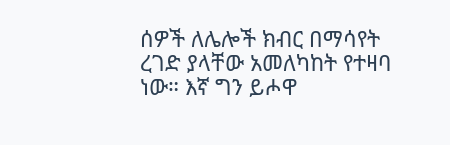ሰዎች ለሌሎች ክብር በማሳየት ረገድ ያላቸው አመለካከት የተዛባ ነው። እኛ ግን ይሖዋ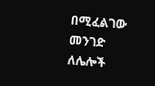በሚፈልገው መንገድ ለሌሎች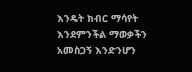እንዴት ክብር ማሳየት እንደምንችል ማወቃችን አመስጋኝ እንድንሆን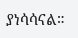ያነሳሳናል።